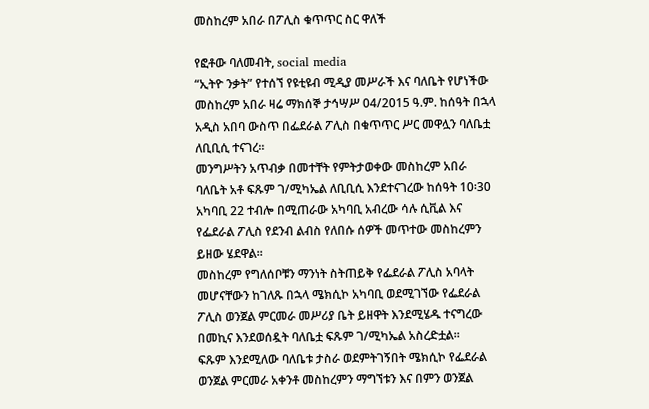መስከረም አበራ በፖሊስ ቁጥጥር ስር ዋለች

የፎቶው ባለመብት, social media
“ኢትዮ ንቃት” የተሰኘ የዩቲዩብ ሚዲያ መሥራች እና ባለቤት የሆነችው መስከረም አበራ ዛሬ ማክሰኞ ታኅሣሥ 04/2015 ዓ.ም. ከሰዓት በኋላ አዲስ አበባ ውስጥ በፌደራል ፖሊስ በቁጥጥር ሥር መዋሏን ባለቤቷ ለቢቢሲ ተናገረ።
መንግሥትን አጥብቃ በመተቸት የምትታወቀው መስከረም አበራ ባለቤት አቶ ፍጹም ገ/ሚካኤል ለቢቢሲ እንደተናገረው ከሰዓት 10፡30 አካባቢ 22 ተብሎ በሚጠራው አካባቢ አብረው ሳሉ ሲቪል እና የፌደራል ፖሊስ የደንብ ልብስ የለበሱ ሰዎች መጥተው መስከረምን ይዘው ሄደዋል።
መስከረም የግለሰቦቹን ማንነት ስትጠይቅ የፌደራል ፖሊስ አባላት መሆናቸውን ከገለጹ በኋላ ሜክሲኮ አካባቢ ወደሚገኘው የፌደራል ፖሊስ ወንጀል ምርመራ መሥሪያ ቤት ይዘዋት እንደሚሄዱ ተናግረው በመኪና እንደወሰዷት ባለቤቷ ፍጹም ገ/ሚካኤል አስረድቷል።
ፍጹም እንደሚለው ባለቤቱ ታስራ ወደምትገኝበት ሜክሲኮ የፌደራል ወንጀል ምርመራ አቀንቶ መስከረምን ማግኘቱን እና በምን ወንጀል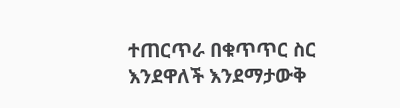ተጠርጥራ በቁጥጥር ስር እንደዋለች እንደማታውቅ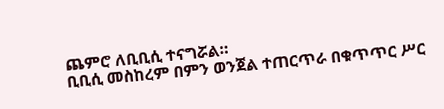ጨምሮ ለቢቢሲ ተናግሯል።
ቢቢሲ መስከረም በምን ወንጀል ተጠርጥራ በቁጥጥር ሥር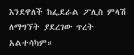እንደዋለች ከፌደራል ፖሊስ ምላሽ ለማግኘት ያደረገው ጥረት አልተሳካም።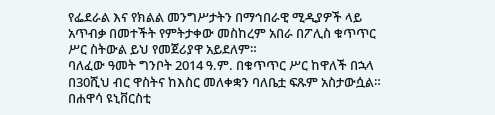የፌደራል እና የክልል መንግሥታትን በማኅበራዊ ሚዲያዎች ላይ አጥብቃ በመተችት የምትታቀው መስከረም አበራ በፖሊስ ቁጥጥር ሥር ስትውል ይህ የመጀሪያዋ አይደለም።
ባለፈው ዓመት ግንቦት 2014 ዓ.ም. በቁጥጥር ሥር ከዋለች በኋላ በ30ሺህ ብር ዋስትና ከእስር መለቀቋን ባለቤቷ ፍጹም አስታውሷል።
በሐዋሳ ዩኒቨርስቲ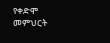የቀድሞ መምህርት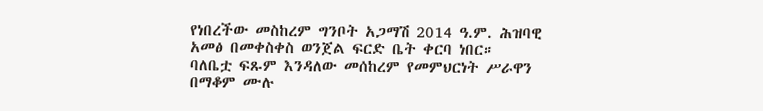የነበረችው መስከረም ግንቦት አጋማሽ 2014 ዓ.ም. ሕዝባዊ አመፅ በመቀስቀስ ወንጀል ፍርድ ቤት ቀርባ ነበር።
ባለቤቷ ፍጹም እንዳለው መሰከረም የመምህርነት ሥራዋን በማቆም ሙሉ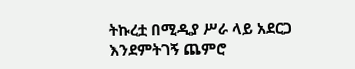ትኩረቷ በሚዲያ ሥራ ላይ አደርጋ እንደምትገኝ ጨምሮ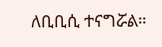ለቢቢሲ ተናግሯል።